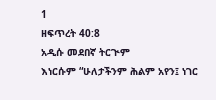1
ዘፍጥረት 40:8
አዲሱ መደበኛ ትርጒም
እነርሱም “ሁለታችንም ሕልም አየን፤ ነገር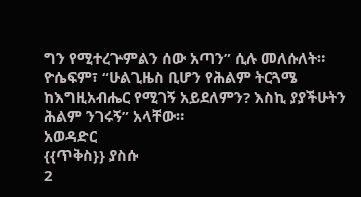ግን የሚተረጕምልን ሰው አጣን” ሲሉ መለሱለት። ዮሴፍም፣ “ሁልጊዜስ ቢሆን የሕልም ትርጓሜ ከእግዚአብሔር የሚገኝ አይደለምን? እስኪ ያያችሁትን ሕልም ንገሩኝ” አላቸው።
አወዳድር
{{ጥቅስ}} ያስሱ
2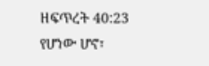ዘፍጥረት 40:23
የሆነው ሆኖ፣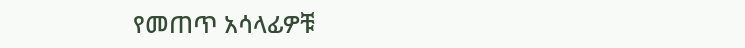የመጠጥ አሳላፊዎቹ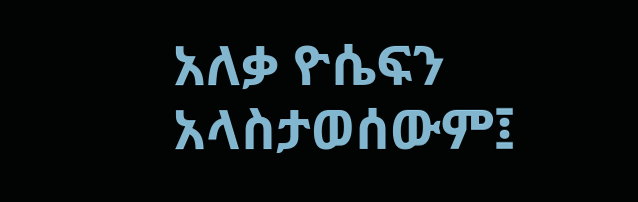አለቃ ዮሴፍን አላስታወሰውም፤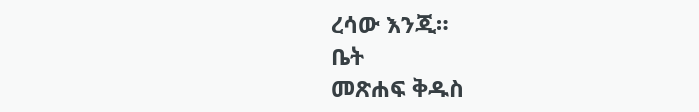ረሳው እንጂ።
ቤት
መጽሐፍ ቅዱስ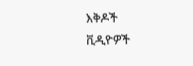እቅዶች
ቪዲዮዎች